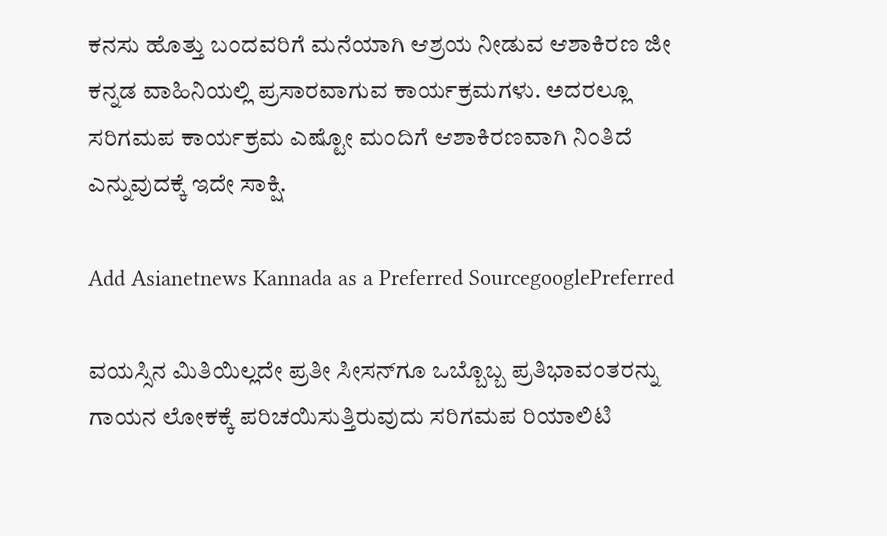ಕನಸು ಹೊತ್ತು ಬಂದವರಿಗೆ ಮನೆಯಾಗಿ ಆಶ್ರಯ ನೀಡುವ ಆಶಾಕಿರಣ ಜೀ ಕನ್ನಡ ವಾಹಿನಿಯಲ್ಲಿ ಪ್ರಸಾರವಾಗುವ ಕಾರ್ಯಕ್ರಮಗಳು. ಅದರಲ್ಲೂ ಸರಿಗಮಪ ಕಾರ್ಯಕ್ರಮ ಎಷ್ಟೋ ಮಂದಿಗೆ ಆಶಾಕಿರಣವಾಗಿ ನಿಂತಿದೆ ಎನ್ನುವುದಕ್ಕೆ ಇದೇ ಸಾಕ್ಷಿ.

Add Asianetnews Kannada as a Preferred SourcegooglePreferred

ವಯಸ್ಸಿನ ಮಿತಿಯಿಲ್ಲದೇ ಪ್ರತೀ ಸೀಸನ್‌ಗೂ ಒಬ್ಬೊಬ್ಬ ಪ್ರತಿಭಾವಂತರನ್ನು ಗಾಯನ ಲೋಕಕ್ಕೆ ಪರಿಚಯಿಸುತ್ತಿರುವುದು ಸರಿಗಮಪ ರಿಯಾಲಿಟಿ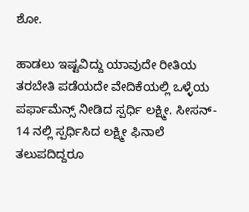ಶೋ.

ಹಾಡಲು ಇಷ್ಟವಿದ್ದು ಯಾವುದೇ ರೀತಿಯ ತರಬೇತಿ ಪಡೆಯದೇ ವೇದಿಕೆಯಲ್ಲಿ ಒಳ್ಳೆಯ ಪರ್ಫಾಮೆನ್ಸ್ ನೀಡಿದ ಸ್ಪರ್ಧಿ ಲಕ್ಷ್ಮೀ. ಸೀಸನ್- 14 ನಲ್ಲಿ ಸ್ಪರ್ಧಿಸಿದ ಲಕ್ಷ್ಮೀ ಫಿನಾಲೆ ತಲುಪದಿದ್ದರೂ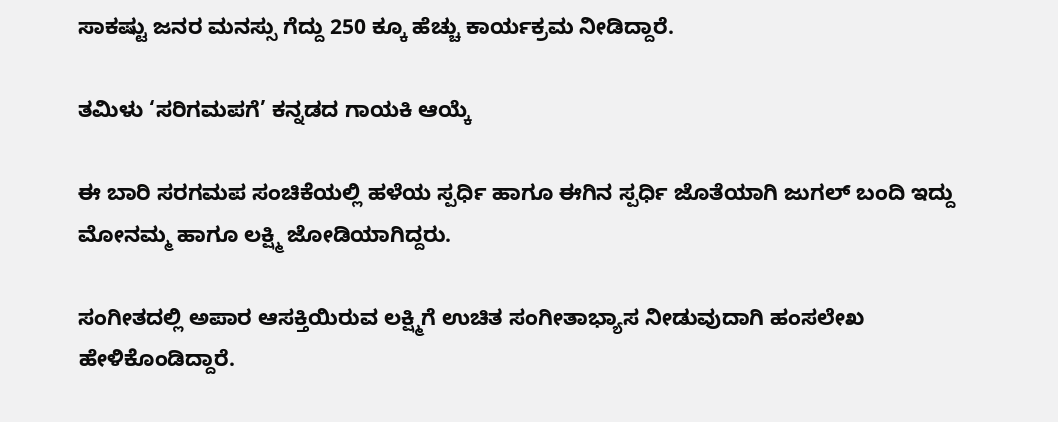ಸಾಕಷ್ಟು ಜನರ ಮನಸ್ಸು ಗೆದ್ದು 250 ಕ್ಕೂ ಹೆಚ್ಚು ಕಾರ್ಯಕ್ರಮ ನೀಡಿದ್ದಾರೆ.

ತಮಿಳು ‘ಸರಿಗಮಪಗೆ’ ಕನ್ನಡದ ಗಾಯಕಿ ಆಯ್ಕೆ

ಈ ಬಾರಿ ಸರಗಮಪ ಸಂಚಿಕೆಯಲ್ಲಿ ಹಳೆಯ ಸ್ಪರ್ಧಿ ಹಾಗೂ ಈಗಿನ ಸ್ಪರ್ಧಿ ಜೊತೆಯಾಗಿ ಜುಗಲ್ ಬಂದಿ ಇದ್ದು ಮೋನಮ್ಮ ಹಾಗೂ ಲಕ್ಷ್ಮಿ ಜೋಡಿಯಾಗಿದ್ದರು.

ಸಂಗೀತದಲ್ಲಿ ಅಪಾರ ಆಸಕ್ತಿಯಿರುವ ಲಕ್ಷ್ಮಿಗೆ ಉಚಿತ ಸಂಗೀತಾಭ್ಯಾಸ ನೀಡುವುದಾಗಿ ಹಂಸಲೇಖ ಹೇಳಿಕೊಂಡಿದ್ದಾರೆ.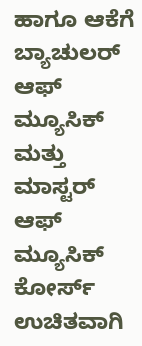ಹಾಗೂ ಆಕೆಗೆ ಬ್ಯಾಚುಲರ್ ಆಫ್ ಮ್ಯೂಸಿಕ್‌ ಮತ್ತು ಮಾಸ್ಟರ್ ಆಫ್ ಮ್ಯೂಸಿಕ್ ಕೋರ್ಸ್‌ ಉಚಿತವಾಗಿ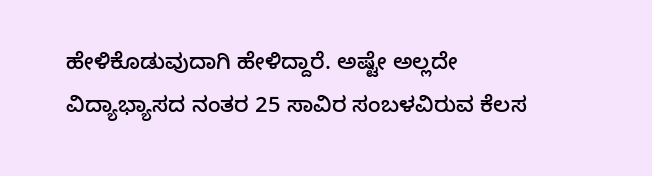ಹೇಳಿಕೊಡುವುದಾಗಿ ಹೇಳಿದ್ದಾರೆ. ಅಷ್ಟೇ ಅಲ್ಲದೇ ವಿದ್ಯಾಭ್ಯಾಸದ ನಂತರ 25 ಸಾವಿರ ಸಂಬಳವಿರುವ ಕೆಲಸ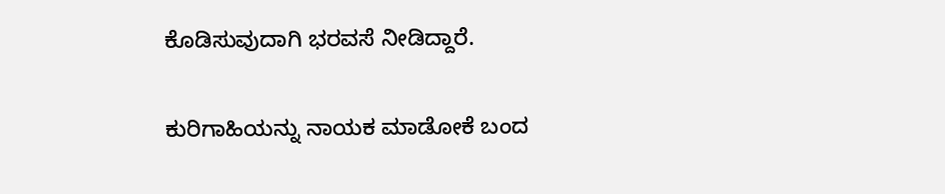ಕೊಡಿಸುವುದಾಗಿ ಭರವಸೆ ನೀಡಿದ್ದಾರೆ.

ಕುರಿಗಾಹಿಯನ್ನು ನಾಯಕ ಮಾಡೋಕೆ ಬಂದ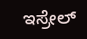ಇಸ್ರೇಲ್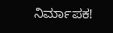ನಿರ್ಮಾಪಕ!